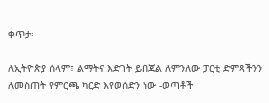ቀጥታ፡

ለኢትዮጵያ ሰላም፣ ልማትና እድገት ይበጃል ለምንለው ፓርቲ ድምጻችንን ለመስጠት የምርጫ ካርድ እየወሰድን ነው -ወጣቶች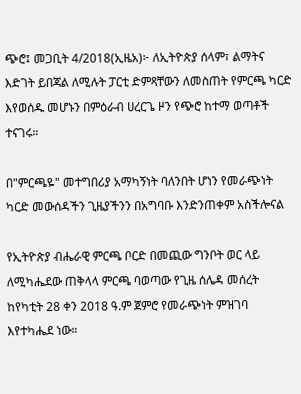ጭሮ፤ መጋቢት 4/2018(ኢዜአ)፦ ለኢትዮጵያ ሰላም፣ ልማትና እድገት ይበጃል ለሚሉት ፓርቲ ድምጻቸውን ለመስጠት የምርጫ ካርድ እየወሰዱ መሆኑን በምዕራብ ሀረርጌ ዞን የጭሮ ከተማ ወጣቶች ተናገሩ።

በ"ምርጫዬ" መተግበሪያ አማካኝነት ባለንበት ሆነን የመራጭነት ካርድ መውሰዳችን ጊዜያችንን በአግባቡ እንድንጠቀም አስችሎናል

የኢትዮጵያ ብሔራዊ ምርጫ ቦርድ በመጪው ግንቦት ወር ላይ ለሚካሔደው ጠቅላላ ምርጫ ባወጣው የጊዜ ሰሌዳ መሰረት ከየካቲት 28 ቀን 2018 ዓ.ም ጀምሮ የመራጭነት ምዝገባ እየተካሔደ ነው።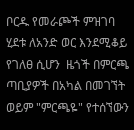ቦርዱ የመራጮች ምዝገባ ሂደቱ ለአንድ ወር እንደሚቆይ የገለፀ ሲሆን  ዜጎች በምርጫ ጣቢያዎች በአካል በመገኘት ወይም "ምርጫዬ" የተሰኘውን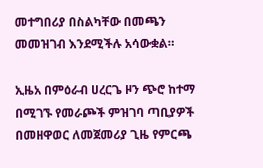መተግበሪያ በስልካቸው በመጫን መመዝገብ እንደሚችሉ አሳውቋል።

ኢዜአ በምዕራብ ሀረርጌ ዞን ጭሮ ከተማ በሚገኙ የመራጮች ምዝገባ ጣቢያዎች በመዘዋወር ለመጀመሪያ ጊዜ የምርጫ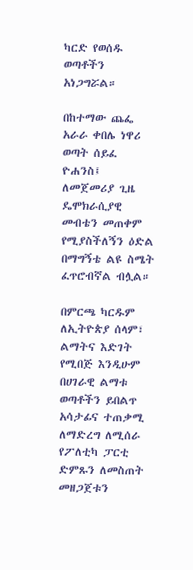ካርድ የወሰዱ ወጣቶችን አነጋግሯል።

በከተማው ጨፌ አራራ ቀበሌ ነዋሪ ወጣት ሰይፈ ዮሐንስ፤ ለመጀመሪያ ጊዜ ዴሞክራሲያዊ መብቴን መጠቀም የሚያስችለኝን ዕድል በማግኝቴ ልዩ ስሜት ፈጥሮብኛል ብሏል።

በምርጫ ካርዱም ለኢትዮጵያ ሰላም፣ ልማትና እድገት የሚበጅ እንዲሁም በሀገራዊ ልማቱ ወጣቶችን ይበልጥ አሳታፊና ተጠቃሚ ለማድረግ ለሚሰራ የፖለቲካ ፓርቲ ድምጹን ለመስጠት መዘጋጀቱን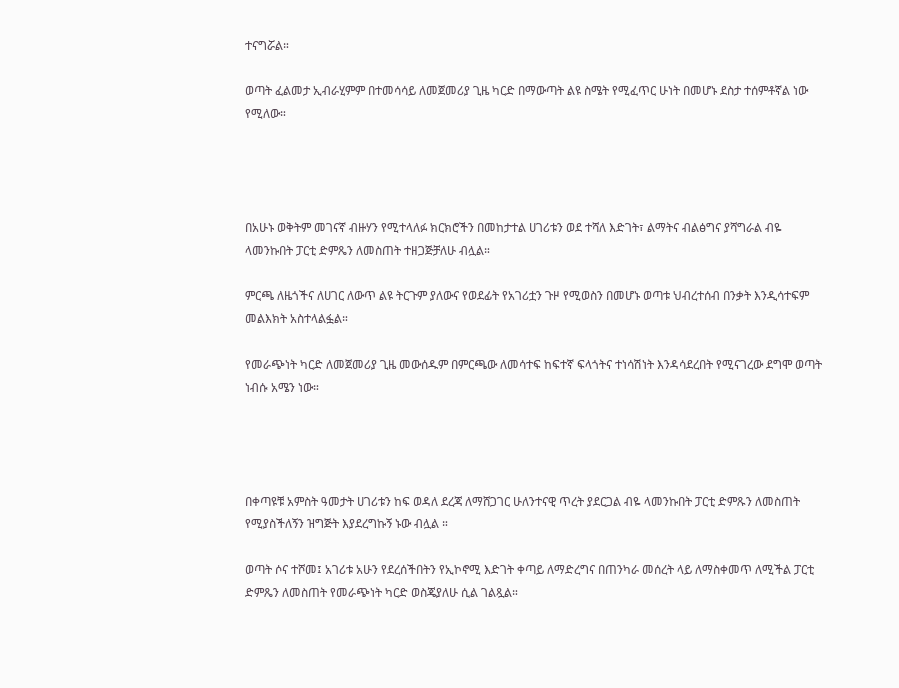ተናግሯል።

ወጣት ፈልመታ ኢብራሂምም በተመሳሳይ ለመጀመሪያ ጊዜ ካርድ በማውጣት ልዩ ስሜት የሚፈጥር ሁነት በመሆኑ ደስታ ተሰምቶኛል ነው የሚለው።




በአሁኑ ወቅትም መገናኛ ብዙሃን የሚተላለፉ ክርክሮችን በመከታተል ሀገሪቱን ወደ ተሻለ እድገት፣ ልማትና ብልፅግና ያሻግራል ብዬ ላመንኩበት ፓርቲ ድምጼን ለመስጠት ተዘጋጅቻለሁ ብሏል።

ምርጫ ለዜጎችና ለሀገር ለውጥ ልዩ ትርጉም ያለውና የወደፊት የአገሪቷን ጉዞ የሚወስን በመሆኑ ወጣቱ ህብረተሰብ በንቃት እንዲሳተፍም መልእክት አስተላልፏል።

የመራጭነት ካርድ ለመጀመሪያ ጊዜ መውሰዱም በምርጫው ለመሳተፍ ከፍተኛ ፍላጎትና ተነሳሽነት እንዳሳደረበት የሚናገረው ደግሞ ወጣት ነብሱ አሜን ነው።




በቀጣዩቹ አምስት ዓመታት ሀገሪቱን ከፍ ወዳለ ደረጃ ለማሸጋገር ሁለንተናዊ ጥረት ያደርጋል ብዬ ላመንኩበት ፓርቲ ድምጹን ለመስጠት የሚያስችለኝን ዝግጅት እያደረግኩኝ ኑው ብሏል ።

ወጣት ሶና ተሾመ፤ አገሪቱ አሁን የደረሰችበትን የኢኮኖሚ እድገት ቀጣይ ለማድረግና በጠንካራ መሰረት ላይ ለማስቀመጥ ለሚችል ፓርቲ ድምጼን ለመስጠት የመራጭነት ካርድ ወስጄያለሁ ሲል ገልጿል።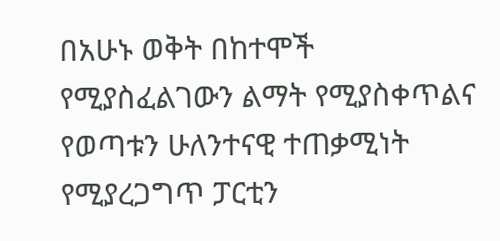በአሁኑ ወቅት በከተሞች የሚያስፈልገውን ልማት የሚያስቀጥልና የወጣቱን ሁለንተናዊ ተጠቃሚነት የሚያረጋግጥ ፓርቲን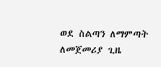ወደ ስልጣን ለማምጣት ለመጀመሪያ ጊዜ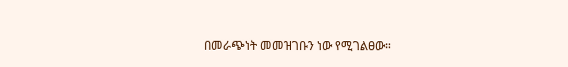በመራጭነት መመዝገቡን ነው የሚገልፀው።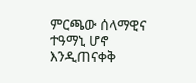ምርጫው ሰላማዊና ተዓማኒ ሆኖ እንዲጠናቀቅ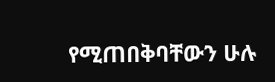የሚጠበቅባቸውን ሁሉ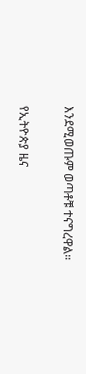እንደሚወጡም ወጣቶቹ ተናግረዋል።

የኢትዮጵያ ዜና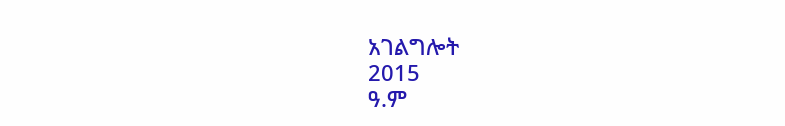አገልግሎት
2015
ዓ.ም